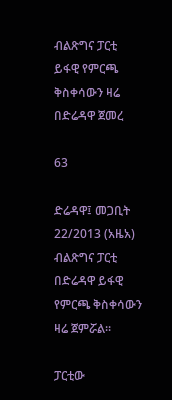ብልጽግና ፓርቲ ይፋዊ የምርጫ ቅስቀሳውን ዛሬ በድሬዳዋ ጀመረ

63

ድሬዳዋ፤ መጋቢት 22/2013 (አዜአ) ብልጽግና ፓርቲ በድሬዳዋ ይፋዊ የምርጫ ቅስቀሳውን ዛሬ ጀምሯል።

ፓርቲው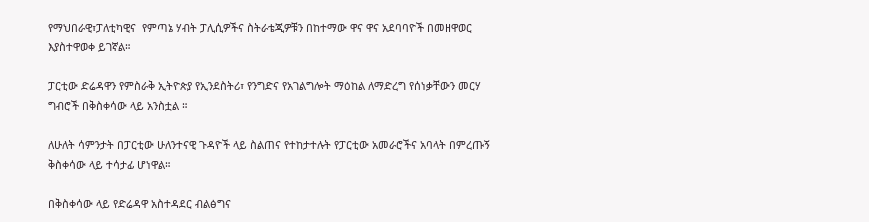የማህበራዊ፣ፓለቲካዊና  የምጣኔ ሃብት ፓሊሲዎችና ስትራቴጂዎቹን በከተማው ዋና ዋና አደባባዮች በመዘዋወር እያስተዋወቀ ይገኛል።

ፓርቲው ድሬዳዋን የምስራቅ ኢትዮጵያ የኢንደስትሪ፣ የንግድና የአገልግሎት ማዕከል ለማድረግ የሰነቃቸውን መርሃ ግብሮች በቅስቀሳው ላይ አንስቷል ።

ለሁለት ሳምንታት በፓርቲው ሁለንተናዊ ጉዳዮች ላይ ስልጠና የተከታተሉት የፓርቲው አመራሮችና አባላት በምረጡኝ ቅስቀሳው ላይ ተሳታፊ ሆነዋል።

በቅስቀሳው ላይ የድሬዳዋ አስተዳደር ብልፅግና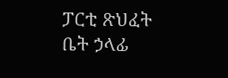ፓርቲ ጽህፈት ቤት ኃላፊ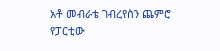አቶ መብራቴ ገብረየስን ጨምሮ የፓርቲው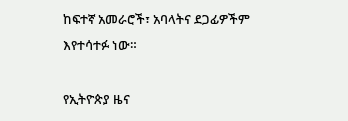ከፍተኛ አመራሮች፣ አባላትና ደጋፊዎችም እየተሳተፉ ነው።

የኢትዮጵያ ዜና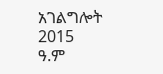አገልግሎት
2015
ዓ.ም